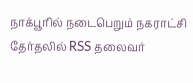நாக்பூரில் நடைபெறும் நகராட்சி தேர்தலில் RSS தலைவர்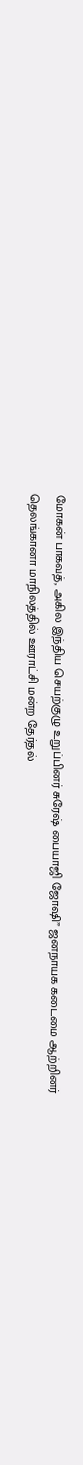மோகன் பாகவத், அகில இந்திய செயற்குழு உறுப்பினர் சுரேஷ் பையாஜி ஜோஷி” ஜனநாயக கடைமை ஆற்றினர்
தெலங்கானா மாநிலத்தில் ஊராட்சி மன்ற தேர்தல்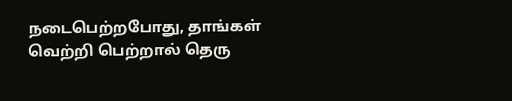நடைபெற்றபோது, தாங்கள் வெற்றி பெற்றால் தெரு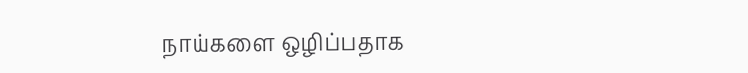நாய்களை ஒழிப்பதாக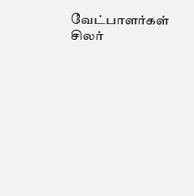வேட்பாளர்கள் சிலர்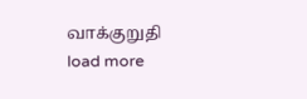வாக்குறுதி
load more